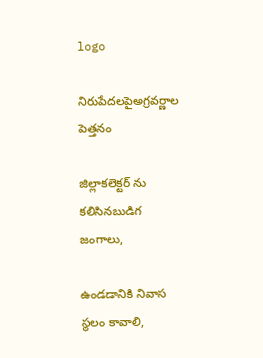logo

నిరుపేదలపైఅగ్రవర్ణాల పెత్తనం

జిల్లాకలెక్టర్ ను కలిసినబుడిగ జంగాలు,

ఉండడానికి నివాస స్థలం కావాలి,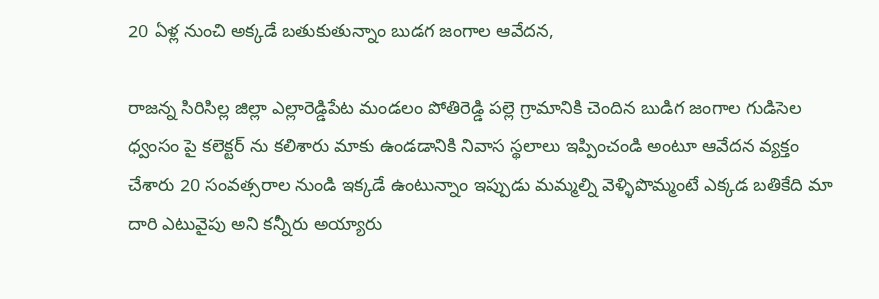20 ఏళ్ల నుంచి అక్కడే బతుకుతున్నాం బుడగ జంగాల ఆవేదన,

రాజన్న సిరిసిల్ల జిల్లా ఎల్లారెడ్డిపేట మండలం పోతిరెడ్డి పల్లె గ్రామానికి చెందిన బుడిగ జంగాల గుడిసెల ధ్వంసం పై కలెక్టర్ ను కలిశారు మాకు ఉండడానికి నివాస స్థలాలు ఇప్పించండి అంటూ ఆవేదన వ్యక్తం చేశారు 20 సంవత్సరాల నుండి ఇక్కడే ఉంటున్నాం ఇప్పుడు మమ్మల్ని వెళ్ళిపొమ్మంటే ఎక్కడ బతికేది మా దారి ఎటువైపు అని కన్నీరు అయ్యారు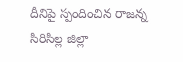దీనిపై స్పందించిన రాజన్న సిరిసిల్ల జిల్లా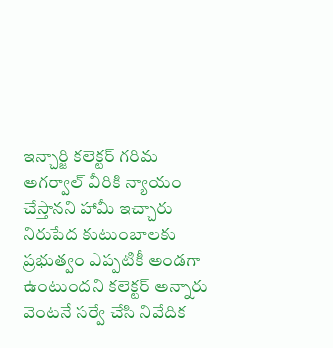ఇన్చార్జి కలెక్టర్ గరిమ అగర్వాల్ వీరికి న్యాయం చేస్తానని హామీ ఇచ్చారు నిరుపేద కుటుంబాలకు ప్రభుత్వం ఎప్పటికీ అండగా ఉంటుందని కలెక్టర్ అన్నారు వెంటనే సర్వే చేసి నివేదిక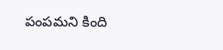పంపమని కింది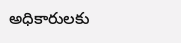అధికారులకు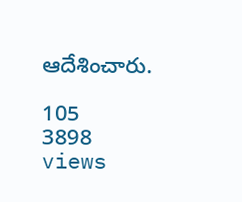ఆదేశించారు.

105
3898 views